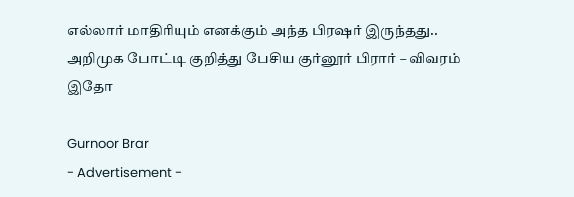எல்லார் மாதிரியும் எனக்கும் அந்த பிரஷர் இருந்தது.. அறிமுக போட்டி குறித்து பேசிய குர்னூர் பிரார் – விவரம் இதோ

Gurnoor Brar
- Advertisement -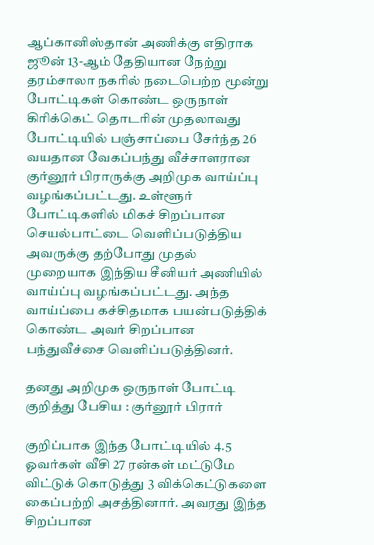ஆப்கானிஸ்தான் அணிக்கு எதிராக ஜூன் 13-ஆம் தேதியான நேற்று தரம்சாலா நகரில் நடைபெற்ற மூன்று போட்டிகள் கொண்ட ஒருநாள் கிரிக்கெட் தொடரின் முதலாவது போட்டியில் பஞ்சாப்பை சேர்ந்த 26 வயதான வேகப்பந்து வீச்சாளரான குர்னூர் பிராருக்கு அறிமுக வாய்ப்பு வழங்கப்பட்டது. உள்ளூர் போட்டிகளில் மிகச் சிறப்பான செயல்பாட்டை வெளிப்படுத்திய அவருக்கு தற்போது முதல் முறையாக இந்திய சீனியர் அணியில் வாய்ப்பு வழங்கப்பட்டது. அந்த வாய்ப்பை கச்சிதமாக பயன்படுத்திக் கொண்ட அவர் சிறப்பான பந்துவீச்சை வெளிப்படுத்தினர்.

தனது அறிமுக ஒருநாள் போட்டி குறித்து பேசிய : குர்னூர் பிரார்

குறிப்பாக இந்த போட்டியில் 4.5 ஓவர்கள் வீசி 27 ரன்கள் மட்டுமே விட்டுக் கொடுத்து 3 விக்கெட்டுகளை கைப்பற்றி அசத்தினார். அவரது இந்த சிறப்பான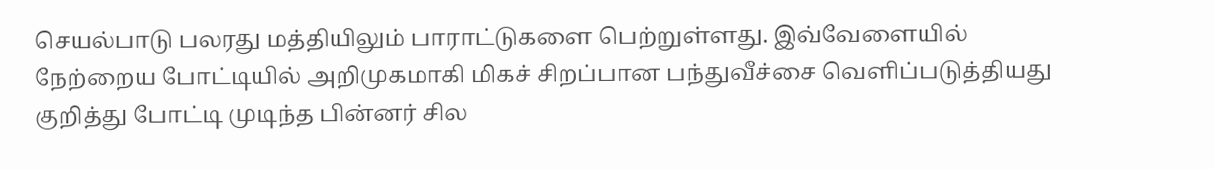செயல்பாடு பலரது மத்தியிலும் பாராட்டுகளை பெற்றுள்ளது. இவ்வேளையில் நேற்றைய போட்டியில் அறிமுகமாகி மிகச் சிறப்பான பந்துவீச்சை வெளிப்படுத்தியது குறித்து போட்டி முடிந்த பின்னர் சில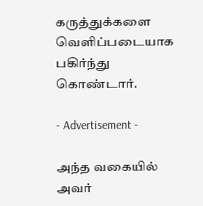கருத்துக்களை வெளிப்படையாக பகிர்ந்து கொண்டார்.

- Advertisement -

அந்த வகையில் அவர்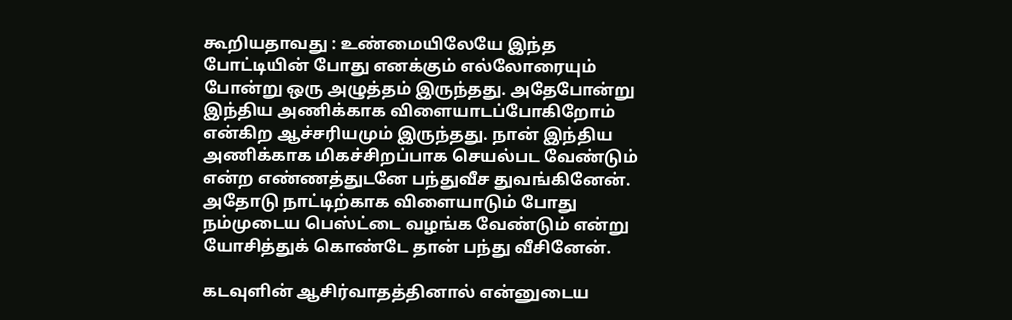கூறியதாவது : உண்மையிலேயே இந்த போட்டியின் போது எனக்கும் எல்லோரையும் போன்று ஒரு அழுத்தம் இருந்தது. அதேபோன்று இந்திய அணிக்காக விளையாடப்போகிறோம் என்கிற ஆச்சரியமும் இருந்தது. நான் இந்திய அணிக்காக மிகச்சிறப்பாக செயல்பட வேண்டும் என்ற எண்ணத்துடனே பந்துவீச துவங்கினேன். அதோடு நாட்டிற்காக விளையாடும் போது நம்முடைய பெஸ்ட்டை வழங்க வேண்டும் என்று யோசித்துக் கொண்டே தான் பந்து வீசினேன்.

கடவுளின் ஆசிர்வாதத்தினால் என்னுடைய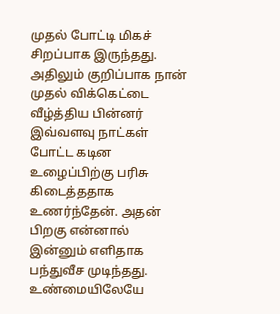முதல் போட்டி மிகச் சிறப்பாக இருந்தது. அதிலும் குறிப்பாக நான் முதல் விக்கெட்டை வீழ்த்திய பின்னர் இவ்வளவு நாட்கள் போட்ட கடின உழைப்பிற்கு பரிசு கிடைத்ததாக உணர்ந்தேன். அதன் பிறகு என்னால் இன்னும் எளிதாக பந்துவீச முடிந்தது. உண்மையிலேயே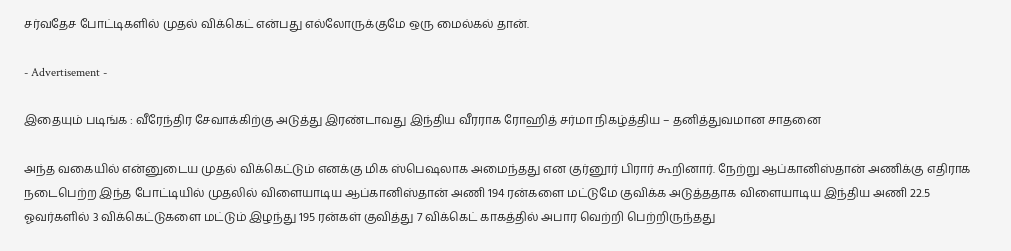சர்வதேச போட்டிகளில் முதல் விக்கெட் என்பது எல்லோருக்குமே ஒரு மைல்கல் தான்.

- Advertisement -

இதையும் படிங்க : வீரேந்திர சேவாக்கிற்கு அடுத்து இரண்டாவது இந்திய வீரராக ரோஹித் சர்மா நிகழ்த்திய – தனித்துவமான சாதனை

அந்த வகையில் என்னுடைய முதல் விக்கெட்டும் எனக்கு மிக ஸ்பெஷலாக அமைந்தது என குர்னூர் பிரார் கூறினார். நேற்று ஆப்கானிஸ்தான் அணிக்கு எதிராக நடைபெற்ற இந்த போட்டியில் முதலில் விளையாடிய ஆப்கானிஸ்தான் அணி 194 ரன்களை மட்டுமே குவிக்க அடுத்ததாக விளையாடிய இந்திய அணி 22.5 ஓவர்களில் 3 விக்கெட்டுகளை மட்டும் இழந்து 195 ரன்கள் குவித்து 7 விக்கெட் காகத்தில் அபார வெற்றி பெற்றிருந்தது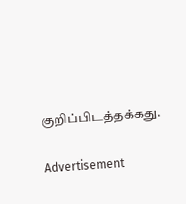குறிப்பிடத்தக்கது.

Advertisement